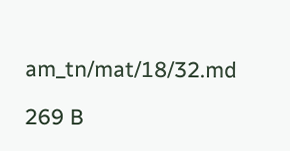am_tn/mat/18/32.md

269 B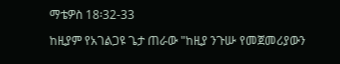ማቴዎስ 18፡32-33

ከዚያም የአገልጋዩ ጌታ ጠራው "ከዚያ ንጉሡ የመጀመሪያውን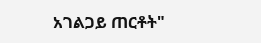አገልጋይ ጠርቶት"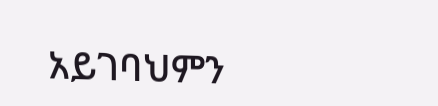አይገባህምን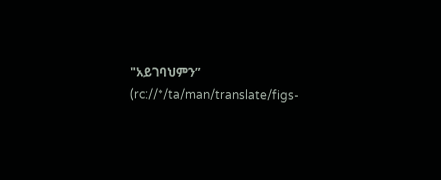"አይገባህምን” (rc://*/ta/man/translate/figs-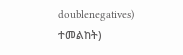doublenegatives) ተመልከት)